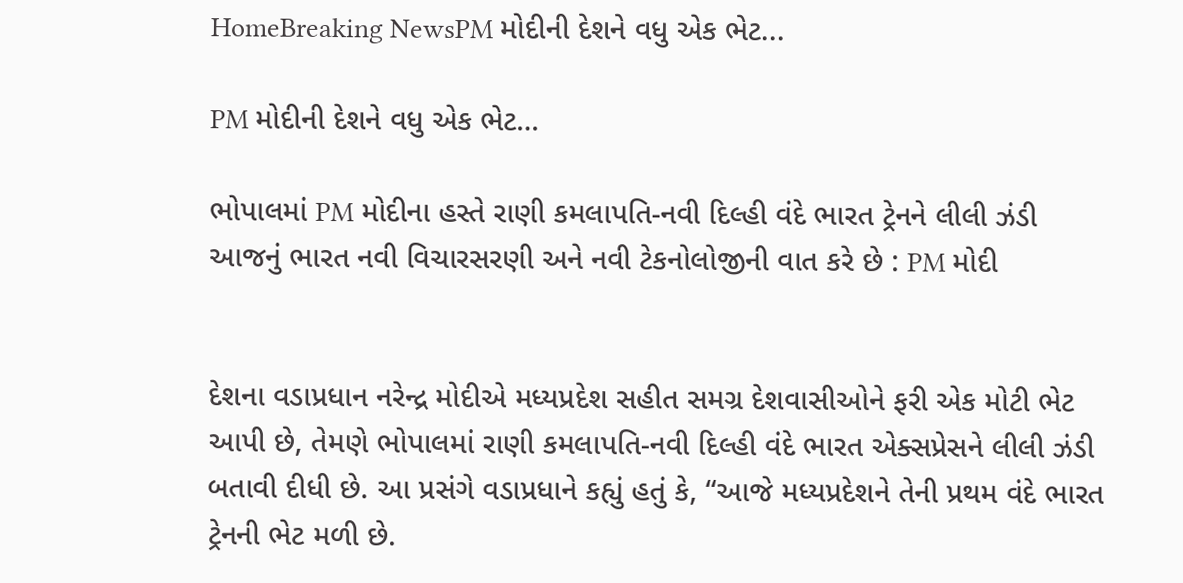HomeBreaking NewsPM મોદીની દેશને વધુ એક ભેટ...

PM મોદીની દેશને વધુ એક ભેટ…

ભોપાલમાં PM મોદીના હસ્તે રાણી કમલાપતિ-નવી દિલ્હી વંદે ભારત ટ્રેનને લીલી ઝંડી
આજનું ભારત નવી વિચારસરણી અને નવી ટેકનોલોજીની વાત કરે છે : PM મોદી


દેશના વડાપ્રધાન નરેન્દ્ર મોદીએ મધ્યપ્રદેશ સહીત સમગ્ર દેશવાસીઓને ફરી એક મોટી ભેટ આપી છે, તેમણે ભોપાલમાં રાણી કમલાપતિ-નવી દિલ્હી વંદે ભારત એક્સપ્રેસને લીલી ઝંડી બતાવી દીધી છે. આ પ્રસંગે વડાપ્રધાને કહ્યું હતું કે, “આજે મધ્યપ્રદેશને તેની પ્રથમ વંદે ભારત ટ્રેનની ભેટ મળી છે.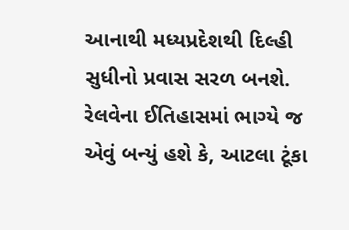આનાથી મધ્યપ્રદેશથી દિલ્હી સુધીનો પ્રવાસ સરળ બનશે. રેલવેના ઈતિહાસમાં ભાગ્યે જ એવું બન્યું હશે કે, આટલા ટૂંકા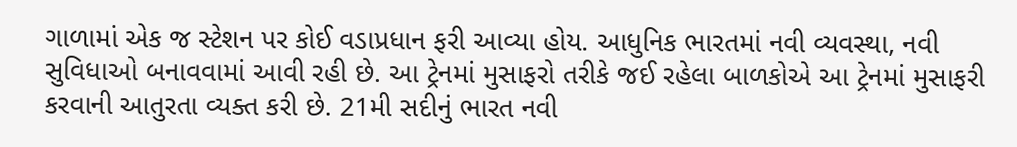ગાળામાં એક જ સ્ટેશન પર કોઈ વડાપ્રધાન ફરી આવ્યા હોય. આધુનિક ભારતમાં નવી વ્યવસ્થા, નવી સુવિધાઓ બનાવવામાં આવી રહી છે. આ ટ્રેનમાં મુસાફરો તરીકે જઈ રહેલા બાળકોએ આ ટ્રેનમાં મુસાફરી કરવાની આતુરતા વ્યક્ત કરી છે. 21મી સદીનું ભારત નવી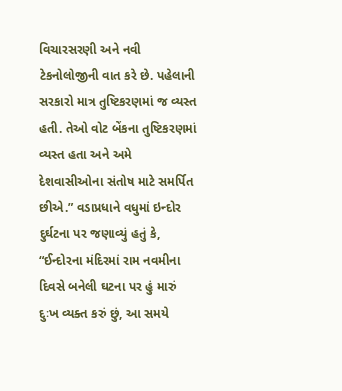વિચારસરણી અને નવી ટેકનોલોજીની વાત કરે છે. પહેલાની સરકારો માત્ર તુષ્ટિકરણમાં જ વ્યસ્ત હતી. તેઓ વોટ બેંકના તુષ્ટિકરણમાં વ્યસ્ત હતા અને અમે દેશવાસીઓના સંતોષ માટે સમર્પિત છીએ.” વડાપ્રધાને વધુમાં ઇન્દોર દુર્ઘટના પર જણાવ્યું હતું કે, “ઈન્દોરના મંદિરમાં રામ નવમીના દિવસે બનેલી ઘટના પર હું મારું દુઃખ વ્યક્ત કરું છું, આ સમયે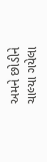અમને છોડીને ચાલ્યા ગયેલા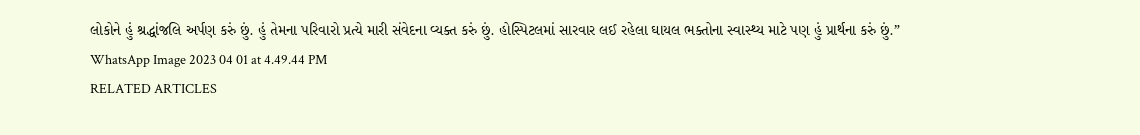લોકોને હું શ્રદ્ધાંજલિ અર્પણ કરું છું. હું તેમના પરિવારો પ્રત્યે મારી સંવેદના વ્યક્ત કરું છું. હોસ્પિટલમાં સારવાર લઈ રહેલા ઘાયલ ભક્તોના સ્વાસ્થ્ય માટે પણ હું પ્રાર્થના કરું છું.”
WhatsApp Image 2023 04 01 at 4.49.44 PM
RELATED ARTICLES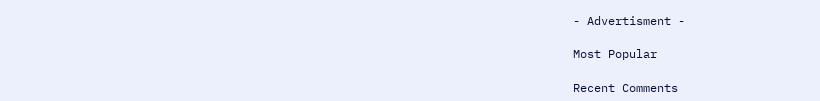- Advertisment -

Most Popular

Recent Comments